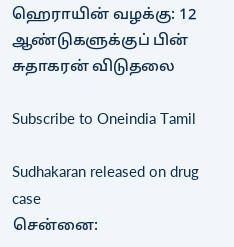ஹெராயின் வழக்கு: 12 ஆண்டுகளுக்குப் பின் சுதாகரன் விடுதலை

Subscribe to Oneindia Tamil

Sudhakaran released on drug case
சென்னை: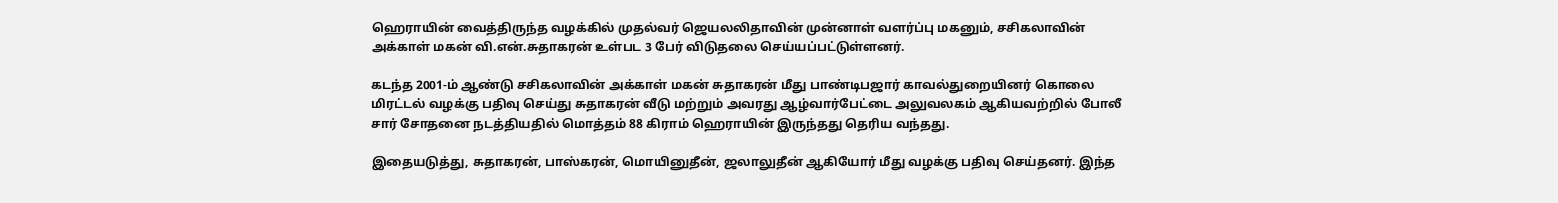ஹெராயின் வைத்திருந்த வழக்கில் முதல்வர் ஜெயலலிதாவின் முன்னாள் வளர்ப்பு மகனும், சசிகலாவின் அக்காள் மகன் வி.என்.சுதாகரன் உள்பட 3 பேர் விடுதலை செய்யப்பட்டுள்ளனர்.

கடந்த 2001-ம் ஆண்டு சசிகலாவின் அக்காள் மகன் சுதாகரன் மீது பாண்டிபஜார் காவல்துறையினர் கொலை மிரட்டல் வழக்கு பதிவு செய்து சுதாகரன் வீடு மற்றும் அவரது ஆழ்வார்பேட்டை அலுவலகம் ஆகியவற்றில் போலீ சார் சோதனை நடத்தியதில் மொத்தம் 88 கிராம் ஹெராயின் இருந்தது தெரிய வந்தது.

இதையடுத்து, சுதாகரன், பாஸ்கரன், மொயினுதீன், ஜலாலுதீன் ஆகியோர் மீது வழக்கு பதிவு செய்தனர். இந்த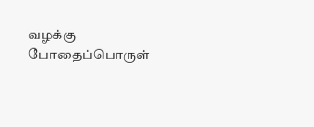வழக்கு போதைப்பொருள்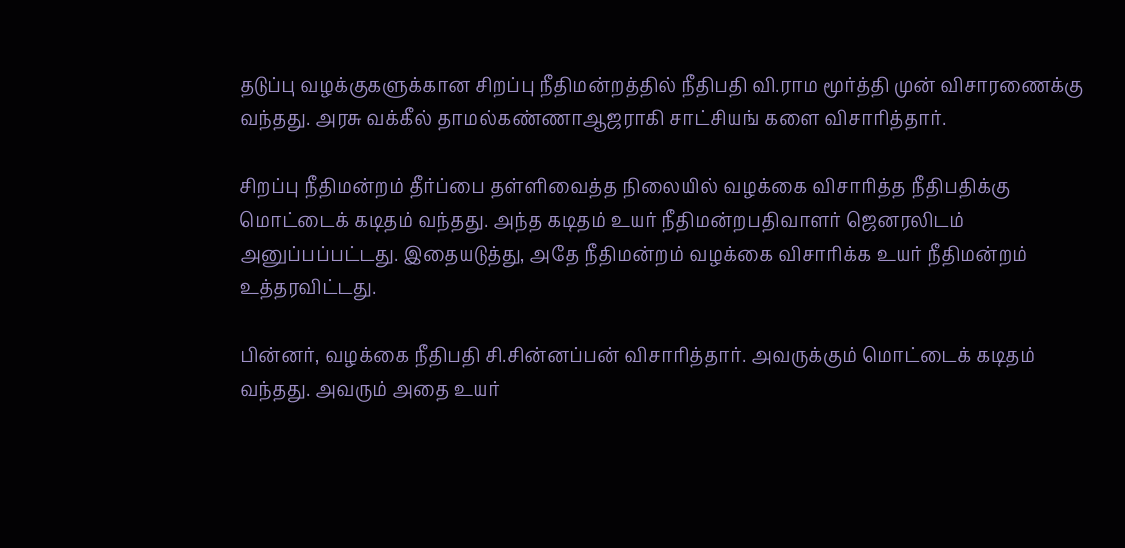தடுப்பு வழக்குகளுக்கான சிறப்பு நீதிமன்றத்தில் நீதிபதி வி.ராம மூர்த்தி முன் விசாரணைக்கு வந்தது. அரசு வக்கீல் தாமல்கண்ணாஆஜராகி சாட்சியங் களை விசாரித்தார்.

சிறப்பு நீதிமன்றம் தீர்ப்பை தள்ளிவைத்த நிலையில் வழக்கை விசாரித்த நீதிபதிக்கு மொட்டைக் கடிதம் வந்தது. அந்த கடிதம் உயர் நீதிமன்றபதிவாளர் ஜெனரலிடம் அனுப்பப்பட்டது. இதையடுத்து, அதே நீதிமன்றம் வழக்கை விசாரிக்க உயர் நீதிமன்றம் உத்தரவிட்டது.

பின்னர், வழக்கை நீதிபதி சி.சின்னப்பன் விசாரித்தார். அவருக்கும் மொட்டைக் கடிதம் வந்தது. அவரும் அதை உயர்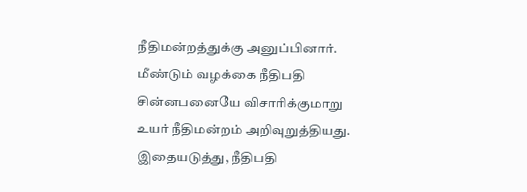நீதிமன்றத்துக்கு அனுப்பினார். மீண்டும் வழக்கை நீதிபதி சின்னபனையே விசாரிக்குமாறு உயர் நீதிமன்றம் அறிவுறுத்தியது. இதையடுத்து, நீதிபதி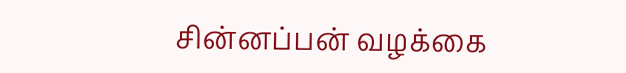சின்னப்பன் வழக்கை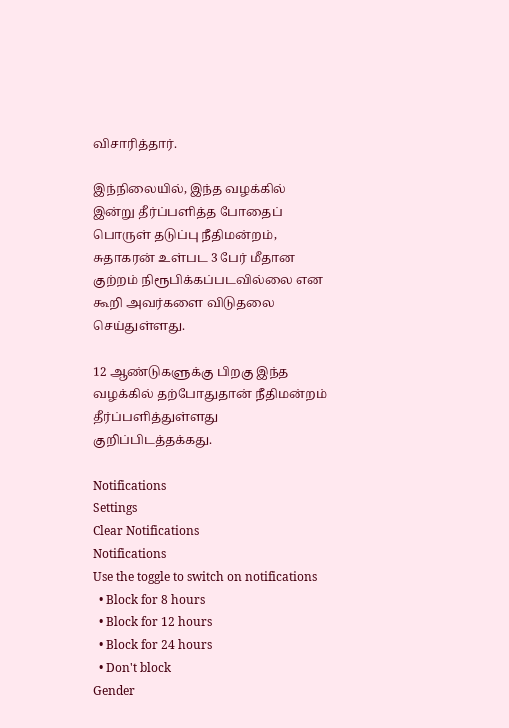விசாரித்தார்.

இந்நிலையில், இந்த வழக்கில் இன்று தீர்ப்பளித்த போதைப் பொருள் தடுப்பு நீதிமன்றம், சுதாகரன் உள்பட 3 பேர் மீதான குற்றம் நிரூபிக்கப்படவில்லை என கூறி அவர்களை விடுதலை செய்துள்ளது.

12 ஆண்டுகளுக்கு பிறகு இந்த வழக்கில் தற்போதுதான் நீதிமன்றம் தீர்ப்பளித்துள்ளது குறிப்பிடத்தக்கது.

Notifications
Settings
Clear Notifications
Notifications
Use the toggle to switch on notifications
  • Block for 8 hours
  • Block for 12 hours
  • Block for 24 hours
  • Don't block
Gender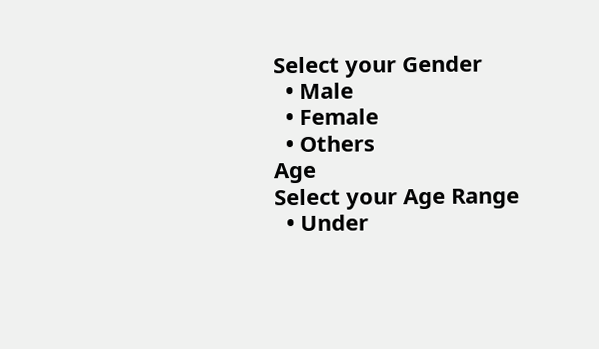Select your Gender
  • Male
  • Female
  • Others
Age
Select your Age Range
  • Under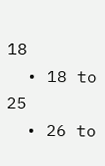18
  • 18 to 25
  • 26 to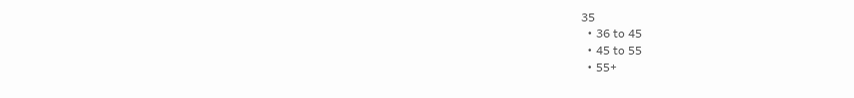35
  • 36 to 45
  • 45 to 55
  • 55+